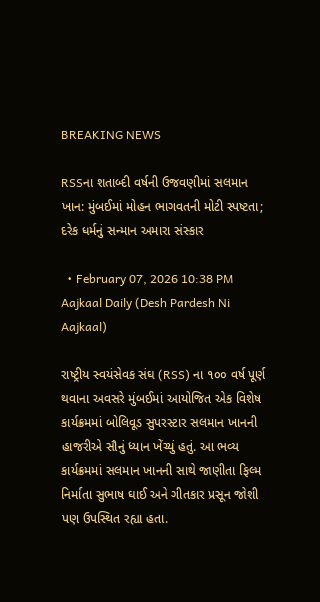BREAKING NEWS

RSSના શતાબ્દી વર્ષની ઉજવણીમાં સલમાન ખાન: મુંબઈમાં મોહન ભાગવતની મોટી સ્પષ્ટતા; દરેક ધર્મનું સન્માન અમારા સંસ્કાર

  • February 07, 2026 10:38 PM
Aajkaal Daily (Desh Pardesh Ni Aajkaal)

રાષ્ટ્રીય સ્વયંસેવક સંઘ (RSS) ના ૧૦૦ વર્ષ પૂર્ણ થવાના અવસરે મુંબઈમાં આયોજિત એક વિશેષ કાર્યક્રમમાં બોલિવૂડ સુપરસ્ટાર સલમાન ખાનની હાજરીએ સૌનું ધ્યાન ખેંચ્યું હતું. આ ભવ્ય કાર્યક્રમમાં સલમાન ખાનની સાથે જાણીતા ફિલ્મ નિર્માતા સુભાષ ઘાઈ અને ગીતકાર પ્રસૂન જોશી પણ ઉપસ્થિત રહ્યા હતા.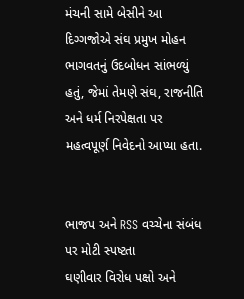મંચની સામે બેસીને આ દિગ્ગજોએ સંઘ પ્રમુખ મોહન ભાગવતનું ઉદબોધન સાંભળ્યું હતું, જેમાં તેમણે સંઘ, રાજનીતિ અને ધર્મ નિરપેક્ષતા પર મહત્વપૂર્ણ નિવેદનો આપ્યા હતા.


ભાજપ અને RSS વચ્ચેના સંબંધ પર મોટી સ્પષ્ટતા
ઘણીવાર વિરોધ પક્ષો અને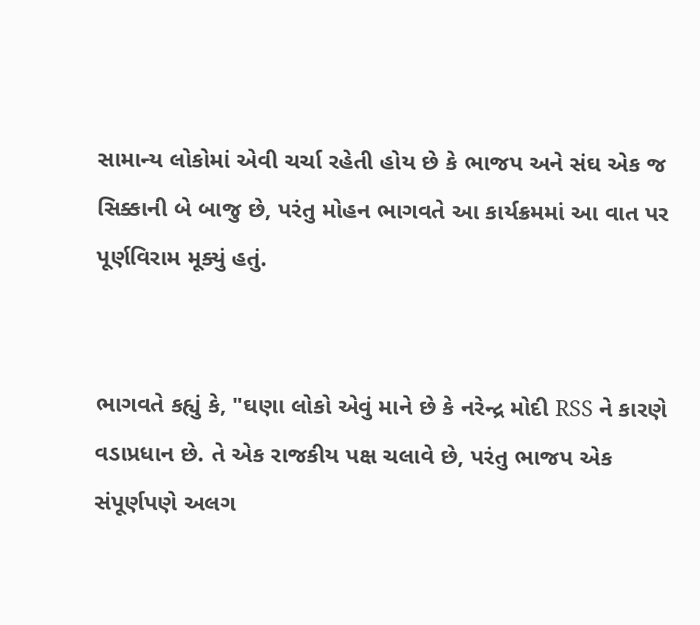સામાન્ય લોકોમાં એવી ચર્ચા રહેતી હોય છે કે ભાજપ અને સંઘ એક જ સિક્કાની બે બાજુ છે, પરંતુ મોહન ભાગવતે આ કાર્યક્રમમાં આ વાત પર પૂર્ણવિરામ મૂક્યું હતું.


ભાગવતે કહ્યું કે, "ઘણા લોકો એવું માને છે કે નરેન્દ્ર મોદી RSS ને કારણે વડાપ્રધાન છે. તે એક રાજકીય પક્ષ ચલાવે છે, પરંતુ ભાજપ એક સંપૂર્ણપણે અલગ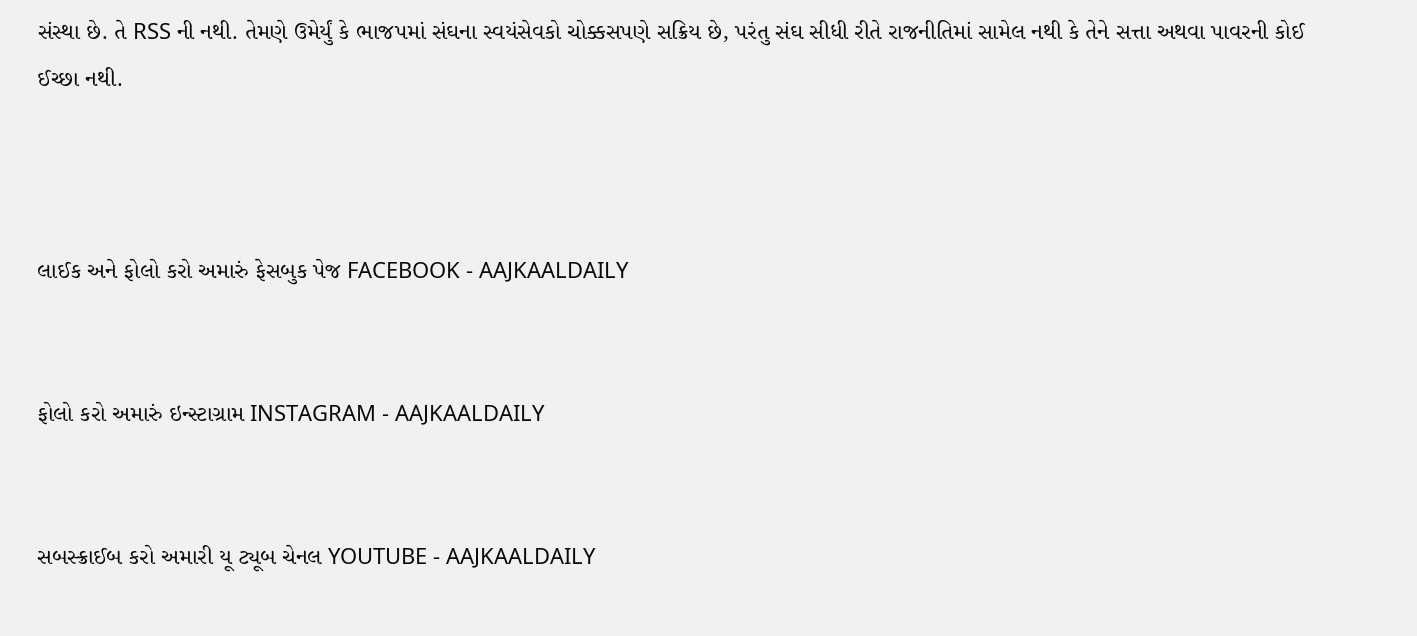સંસ્થા છે. તે RSS ની નથી. તેમણે ઉમેર્યું કે ભાજપમાં સંઘના સ્વયંસેવકો ચોક્કસપણે સક્રિય છે, પરંતુ સંઘ સીધી રીતે રાજનીતિમાં સામેલ નથી કે તેને સત્તા અથવા પાવરની કોઈ ઈચ્છા નથી.



લાઈક અને ફોલો કરો અમારું ફેસબુક પેજ FACEBOOK - AAJKAALDAILY


ફોલો કરો અમારું ઇન્સ્ટાગ્રામ INSTAGRAM - AAJKAALDAILY


સબસ્ક્રાઈબ કરો અમારી યૂ ટ્યૂબ ચેનલ YOUTUBE - AAJKAALDAILY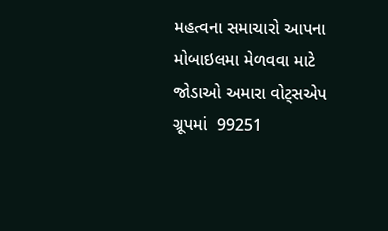મહત્વના સમાચારો આપના મોબાઇલમા મેળવવા માટે જોડાઓ અમારા વોટ્સએપ ગ્રૂપમાં  99251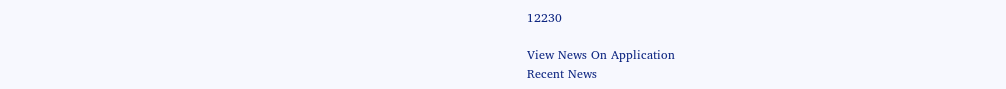12230

View News On Application
Recent News